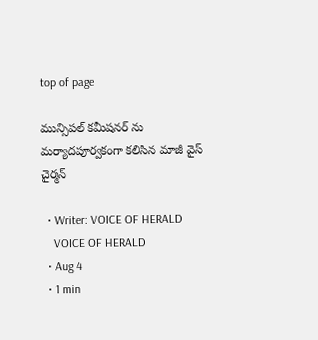top of page

మున్సిపల్ కమీషనర్ ను మర్యాదపూర్వకంగా కలిసిన మాజీ వైస్ చైర్మన్

  • Writer: VOICE OF HERALD
    VOICE OF HERALD
  • Aug 4
  • 1 min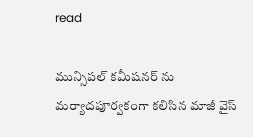read

మున్సిపల్ కమీషనర్ ను మర్యాదపూర్వకంగా కలిసిన మాజీ వైస్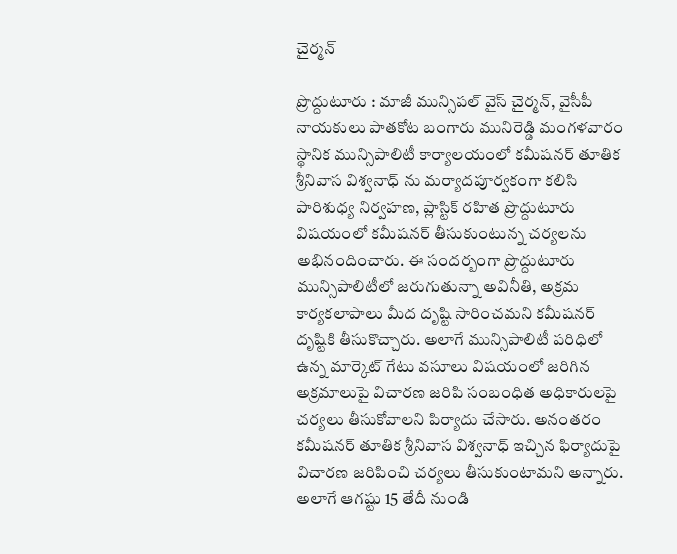చైర్మన్

ప్రొద్దుటూరు : మాజీ మున్సిపల్ వైస్ చైర్మన్, వైసీపీ నాయకులు పాతకోట బంగారు మునిరెడ్డి మంగళవారం స్థానిక మున్సిపాలిటీ కార్యాలయంలో కమీషనర్ తూతిక శ్రీనివాస విశ్వనాధ్ ను మర్యాదపూర్వకంగా కలిసి పారిశుధ్య నిర్వహణ, ప్లాస్టిక్ రహిత ప్రొద్దుటూరు విషయంలో కమీషనర్ తీసుకుంటున్న చర్యలను అభినందించారు. ఈ సందర్బంగా ప్రొద్దుటూరు మున్సిపాలిటీలో జరుగుతున్నా అవినీతి, అక్రమ కార్యకలాపాలు మీద దృష్టి సారించమని కమీషనర్ దృష్టికి తీసుకొచ్చారు. అలాగే మున్సిపాలిటీ పరిధిలో ఉన్న మార్కెట్ గేటు వసూలు విషయంలో జరిగిన అక్రమాలుపై విచారణ జరిపి సంబంధిత అధికారులపై చర్యలు తీసుకోవాలని పిర్యాదు చేసారు. అనంతరం కమీషనర్ తూతిక శ్రీనివాస విశ్వనాధ్ ఇచ్చిన ఫిర్యాదుపై విచారణ జరిపించి చర్యలు తీసుకుంటామని అన్నారు. అలాగే ఆగష్టు 15 తేదీ నుండి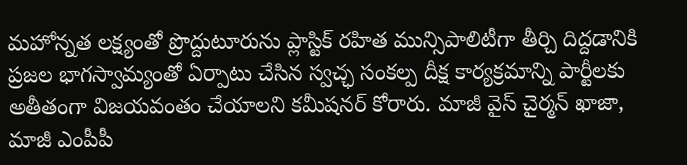మహోన్నత లక్ష్యంతో ప్రొద్దుటూరును ప్లాస్టిక్ రహిత మున్సిపాలిటీగా తీర్చి దిద్దడానికి ప్రజల భాగస్వామ్యంతో ఏర్పాటు చేసిన స్వచ్ఛ సంకల్ప దీక్ష కార్యక్రమాన్ని పార్టీలకు అతీతంగా విజయవంతం చేయాలని కమీషనర్ కోరారు. మాజీ వైస్ చైర్మన్ ఖాజా, మాజీ ఎంపీపీ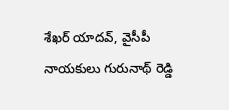శేఖర్ యాదవ్, వైసీపీ నాయకులు గురునాథ్ రెడ్డి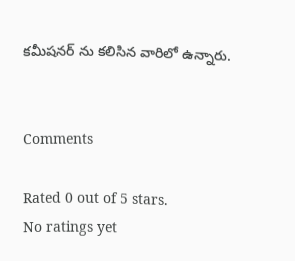కమీషనర్ ను కలిసిన వారిలో ఉన్నారు.


Comments

Rated 0 out of 5 stars.
No ratings yet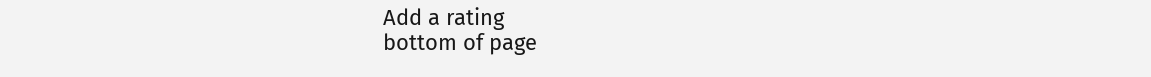Add a rating
bottom of page